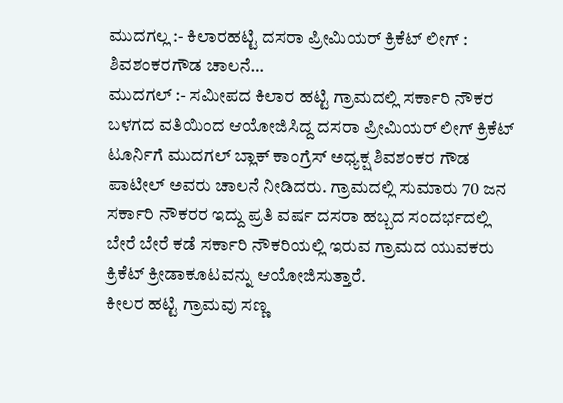ಮುದಗಲ್ಲ :- ಕಿಲಾರಹಟ್ಟಿ ದಸರಾ ಪ್ರೀಮಿಯರ್ ಕ್ರಿಕೆಟ್ ಲೀಗ್ : ಶಿವಶಂಕರಗೌಡ ಚಾಲನೆ…
ಮುದಗಲ್ :- ಸಮೀಪದ ಕಿಲಾರ ಹಟ್ಟಿ ಗ್ರಾಮದಲ್ಲಿ ಸರ್ಕಾರಿ ನೌಕರ ಬಳಗದ ವತಿಯಿಂದ ಆಯೋಜಿಸಿದ್ದ ದಸರಾ ಪ್ರೀಮಿಯರ್ ಲೀಗ್ ಕ್ರಿಕೆಟ್ ಟೂರ್ನಿಗೆ ಮುದಗಲ್ ಬ್ಲಾಕ್ ಕಾಂಗ್ರೆಸ್ ಅಧ್ಯಕ್ಷ ಶಿವಶಂಕರ ಗೌಡ ಪಾಟೀಲ್ ಅವರು ಚಾಲನೆ ನೀಡಿದರು. ಗ್ರಾಮದಲ್ಲಿ ಸುಮಾರು 70 ಜನ ಸರ್ಕಾರಿ ನೌಕರರ ಇದ್ದು ಪ್ರತಿ ವರ್ಷ ದಸರಾ ಹಬ್ಬದ ಸಂದರ್ಭದಲ್ಲಿ ಬೇರೆ ಬೇರೆ ಕಡೆ ಸರ್ಕಾರಿ ನೌಕರಿಯಲ್ಲಿ ಇರುವ ಗ್ರಾಮದ ಯುವಕರು ಕ್ರಿಕೆಟ್ ಕ್ರೀಡಾಕೂಟವನ್ನು ಆಯೋಜಿಸುತ್ತಾರೆ.
ಕೀಲರ ಹಟ್ಟಿ ಗ್ರಾಮವು ಸಣ್ಣ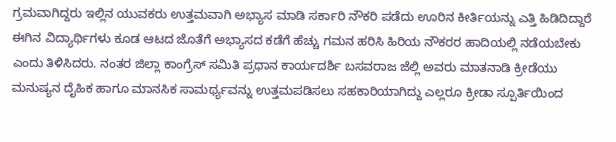ಗ್ರಮವಾಗಿದ್ದರು ಇಲ್ಲಿನ ಯುವಕರು ಉತ್ತಮವಾಗಿ ಅಭ್ಯಾಸ ಮಾಡಿ ಸರ್ಕಾರಿ ನೌಕರಿ ಪಡೆದು ಊರಿನ ಕೀರ್ತಿಯನ್ನು ಎತ್ತಿ ಹಿಡಿದಿದ್ದಾರೆ ಈಗಿನ ವಿದ್ಯಾರ್ಥಿಗಳು ಕೂಡ ಆಟದ ಜೊತೆಗೆ ಅಭ್ಯಾಸದ ಕಡೆಗೆ ಹೆಚ್ಚು ಗಮನ ಹರಿಸಿ ಹಿರಿಯ ನೌಕರರ ಹಾದಿಯಲ್ಲಿ ನಡೆಯಬೇಕು ಎಂದು ತಿಳಿಸಿದರು. ನಂತರ ಜಿಲ್ಲಾ ಕಾಂಗ್ರೆಸ್ ಸಮಿತಿ ಪ್ರಧಾನ ಕಾರ್ಯದರ್ಶಿ ಬಸವರಾಜ ಜೆಲ್ಲಿ ಅವರು ಮಾತನಾಡಿ ಕ್ರೀಡೆಯು ಮನುಷ್ಯನ ದೈಹಿಕ ಹಾಗೂ ಮಾನಸಿಕ ಸಾಮರ್ಥ್ಯವನ್ನು ಉತ್ತಮಪಡಿಸಲು ಸಹಕಾರಿಯಾಗಿದ್ದು ಎಲ್ಲರೂ ಕ್ರೀಡಾ ಸ್ಪೂರ್ತಿಯಿಂದ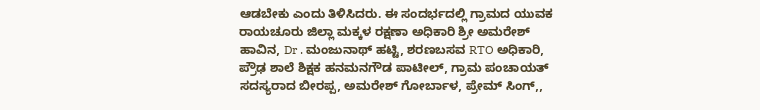ಆಡಬೇಕು ಎಂದು ತಿಳಿಸಿದರು. ಈ ಸಂದರ್ಭದಲ್ಲಿ ಗ್ರಾಮದ ಯುವಕ ರಾಯಚೂರು ಜಿಲ್ಲಾ ಮಕ್ಕಳ ರಕ್ಷಣಾ ಅಧಿಕಾರಿ ಶ್ರೀ ಅಮರೇಶ್ ಹಾವಿನ, Dr . ಮಂಜುನಾಥ್ ಹಟ್ಟಿ, ಶರಣಬಸವ RTO ಅಧಿಕಾರಿ, ಪ್ರೌಢ ಶಾಲೆ ಶಿಕ್ಷಕ ಹನಮನಗೌಡ ಪಾಟೀಲ್, ಗ್ರಾಮ ಪಂಚಾಯತ್ ಸದಸ್ಯರಾದ ಬೀರಪ್ಪ, ಅಮರೇಶ್ ಗೋರ್ಬಾಳ, ಪ್ರೇಮ್ ಸಿಂಗ್,,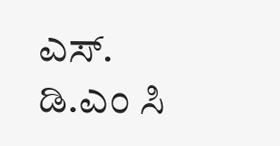ಎಸ್. ಡಿ.ಎಂ ಸಿ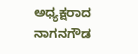ಅಧ್ಯಕ್ಷರಾದ ನಾಗನಗೌಡ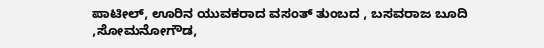ಪಾಟೀಲ್, ಊರಿನ ಯುವಕರಾದ ವಸಂತ್ ತುಂಬದ , ಬಸವರಾಜ ಬೂದಿ ,ಸೋಮನೋಗೌಡ,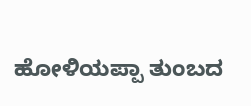ಹೋಳಿಯಪ್ಪಾ ತುಂಬದ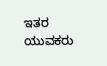ಇತರ ಯುವಕರು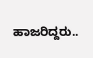ಹಾಜರಿದ್ದರು..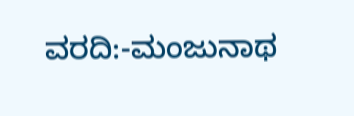ವರದಿ:-ಮಂಜುನಾಥ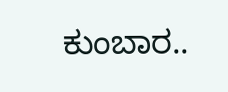ಕುಂಬಾರ..